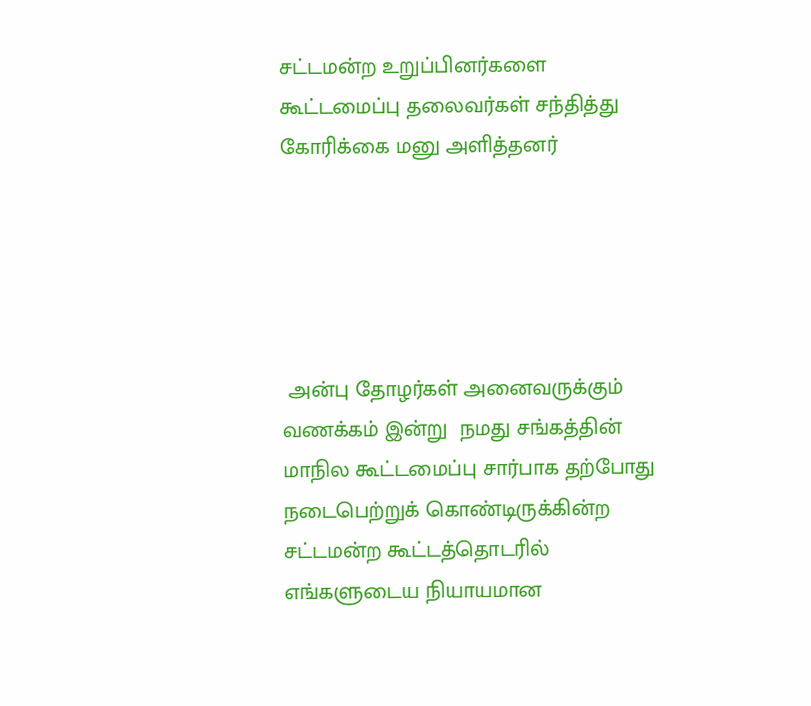சட்டமன்ற உறுப்பினர்களை கூட்டமைப்பு தலைவர்கள் சந்தித்து கோரிக்கை மனு அளித்தனர்





 அன்பு தோழர்கள் அனைவருக்கும் வணக்கம் இன்று  நமது சங்கத்தின் மாநில கூட்டமைப்பு சார்பாக தற்போது நடைபெற்றுக் கொண்டிருக்கின்ற சட்டமன்ற கூட்டத்தொடரில் எங்களுடைய நியாயமான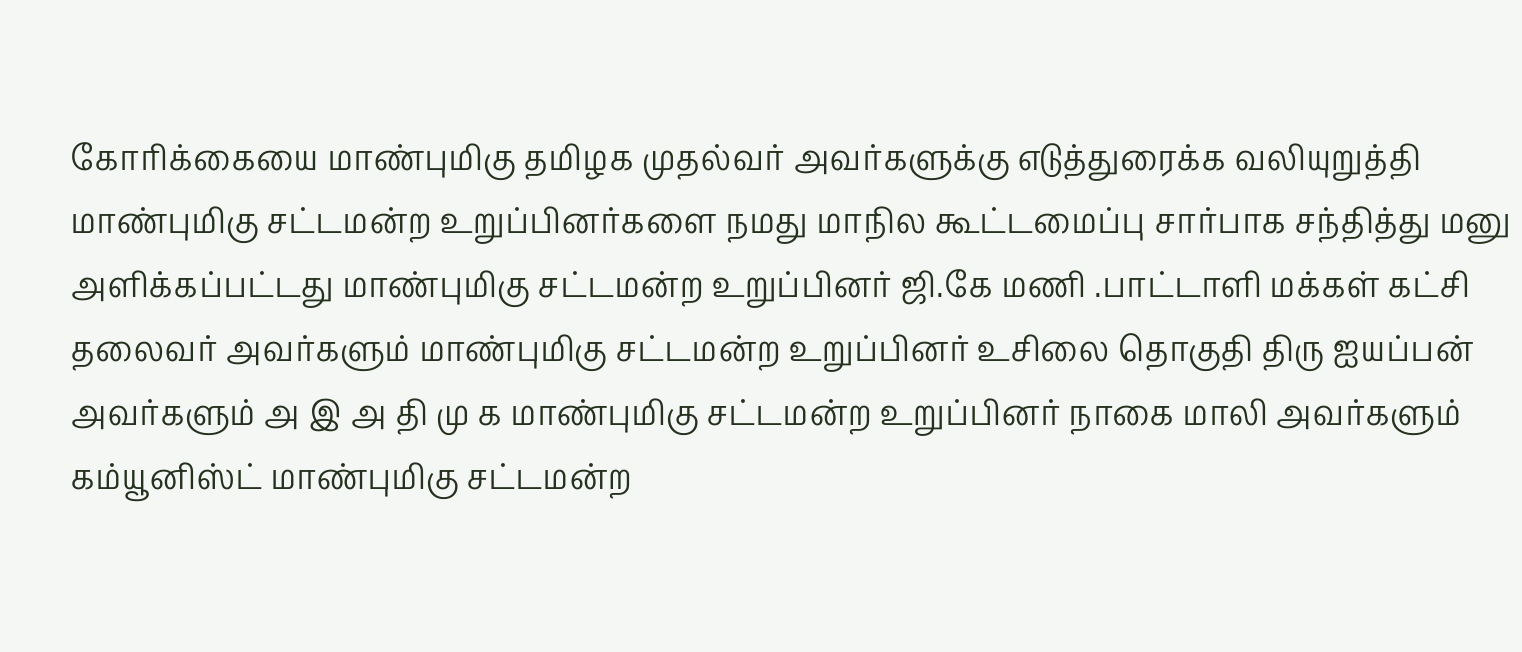கோரிக்கையை மாண்புமிகு தமிழக முதல்வர் அவர்களுக்கு எடுத்துரைக்க வலியுறுத்தி மாண்புமிகு சட்டமன்ற உறுப்பினர்களை நமது மாநில கூட்டமைப்பு சார்பாக சந்தித்து மனு அளிக்கப்பட்டது மாண்புமிகு சட்டமன்ற உறுப்பினர் ஜி.கே மணி .பாட்டாளி மக்கள் கட்சி தலைவர் அவர்களும் மாண்புமிகு சட்டமன்ற உறுப்பினர் உசிலை தொகுதி திரு ஐயப்பன் அவர்களும் அ இ அ தி மு க மாண்புமிகு சட்டமன்ற உறுப்பினர் நாகை மாலி அவர்களும் கம்யூனிஸ்ட் மாண்புமிகு சட்டமன்ற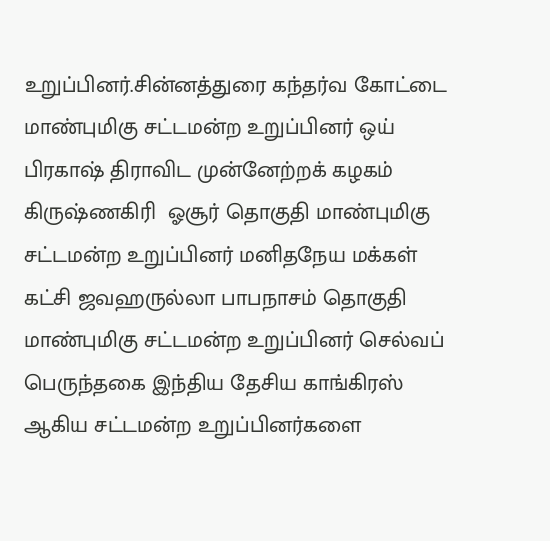உறுப்பினர்.சின்னத்துரை கந்தர்வ கோட்டை மாண்புமிகு சட்டமன்ற உறுப்பினர் ஒய் பிரகாஷ் திராவிட முன்னேற்றக் கழகம் கிருஷ்ணகிரி  ஓசூர் தொகுதி மாண்புமிகு சட்டமன்ற உறுப்பினர் மனிதநேய மக்கள் கட்சி ஜவஹருல்லா பாபநாசம் தொகுதி மாண்புமிகு சட்டமன்ற உறுப்பினர் செல்வப் பெருந்தகை இந்திய தேசிய காங்கிரஸ் ஆகிய சட்டமன்ற உறுப்பினர்களை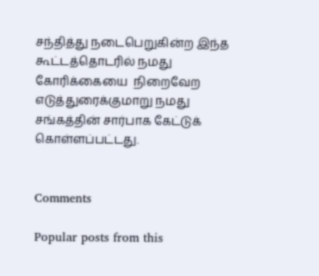சந்தித்து நடைபெறுகின்ற இந்த கூட்டத்தொடரில் நமது கோரிக்கையை  நிறைவேற எடுத்துரைக்குமாறு நமது சங்கத்தின் சார்பாக கேட்டுக் கொள்ளப்பட்டது.


Comments

Popular posts from this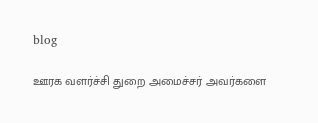blog

ஊரக வளர்ச்சி துறை அமைச்சர் அவர்களை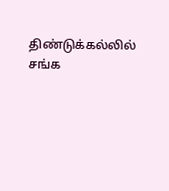திண்டுக்கல்லில் சங்க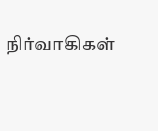நிர்வாகிகள்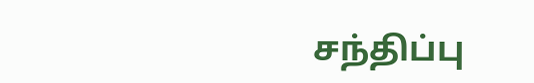சந்திப்பு